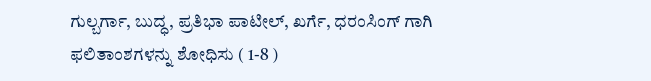ಗುಲ್ಬರ್ಗಾ, ಬುದ್ಧ, ಪ್ರತಿಭಾ ಪಾಟೀಲ್, ಖರ್ಗೆ, ಧರಂಸಿಂಗ್ ಗಾಗಿ ಫಲಿತಾಂಶಗಳನ್ನು ಶೋಧಿಸು ( 1-8 )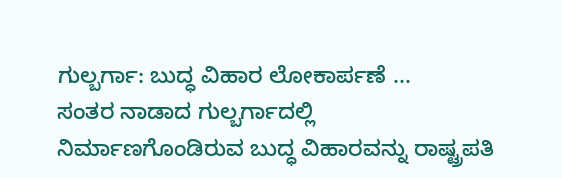ಗುಲ್ಬರ್ಗಾ: ಬುದ್ಧ ವಿಹಾರ ಲೋಕಾರ್ಪಣೆ ...
ಸಂತರ ನಾಡಾದ ಗುಲ್ಬರ್ಗಾದಲ್ಲಿ ನಿರ್ಮಾಣಗೊಂಡಿರುವ ಬುದ್ಧ ವಿಹಾರವನ್ನು ರಾಷ್ಟ್ರಪತಿ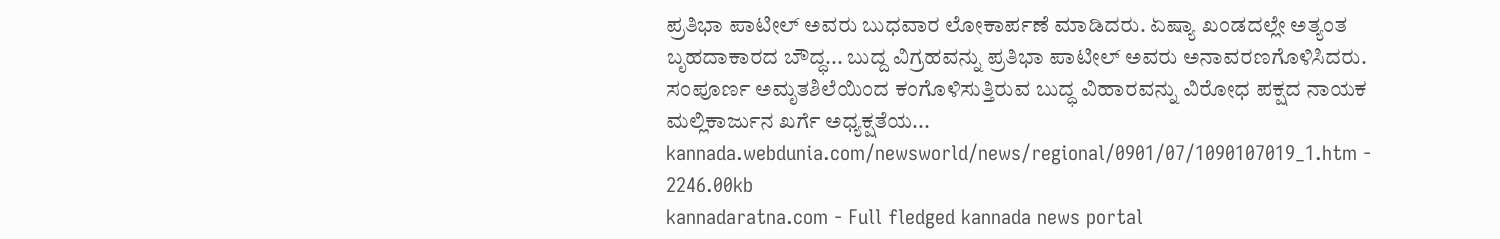ಪ್ರತಿಭಾ ಪಾಟೀಲ್ ಅವರು ಬುಧವಾರ ಲೋಕಾರ್ಪಣೆ ಮಾಡಿದರು. ಏಷ್ಯಾ ಖಂಡದಲ್ಲೇ ಅತ್ಯಂತ ಬೃಹದಾಕಾರದ ಬೌದ್ಧ... ಬುದ್ದ ವಿಗ್ರಹವನ್ನು ಪ್ರತಿಭಾ ಪಾಟೀಲ್ ಅವರು ಅನಾವರಣಗೊಳಿಸಿದರು. ಸಂಪೂರ್ಣ ಅಮೃತಶಿಲೆಯಿಂದ ಕಂಗೊಳಿಸುತ್ತಿರುವ ಬುದ್ಧ ವಿಹಾರವನ್ನು ವಿರೋಧ ಪಕ್ಷದ ನಾಯಕ ಮಲ್ಲಿಕಾರ್ಜುನ ಖರ್ಗೆ ಅಧ್ಯಕ್ಷತೆಯ...
kannada.webdunia.com/newsworld/news/regional/0901/07/1090107019_1.htm - 2246.00kb
kannadaratna.com - Full fledged kannada news portal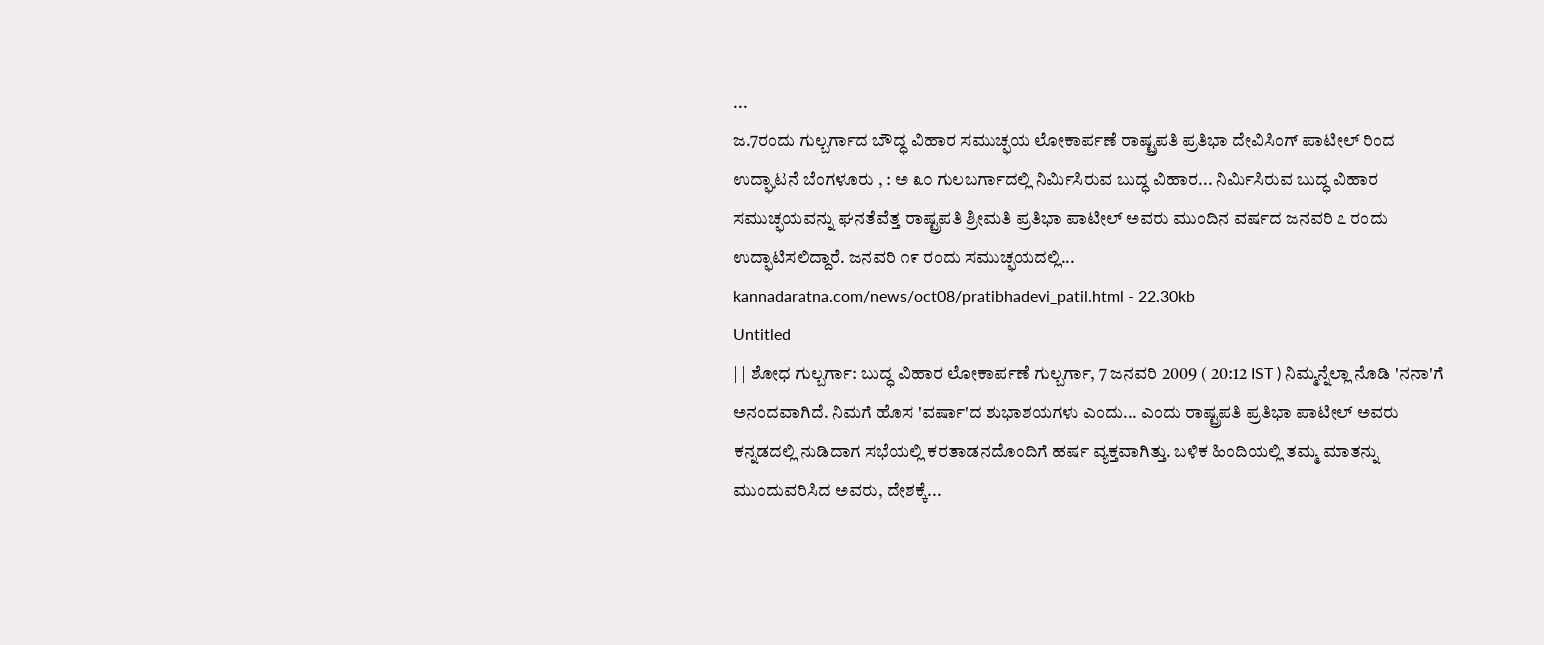...
ಜ.7ರಂದು ಗುಲ್ಬರ್ಗಾದ ಬೌದ್ಧ ವಿಹಾರ ಸಮುಚ್ಫಯ ಲೋಕಾರ್ಪಣೆ ರಾಷ್ಟ್ರಪತಿ ಪ್ರತಿಭಾ ದೇವಿಸಿಂಗ್ ಪಾಟೀಲ್ ರಿಂದ ಉದ್ಘಾಟನೆ ಬೆಂಗಳೂರು , : ಅ ೩೦ ಗುಲಬರ್ಗಾದಲ್ಲಿ ನಿರ್ಮಿಸಿರುವ ಬುದ್ಧ ವಿಹಾರ... ನಿರ್ಮಿಸಿರುವ ಬುದ್ಧ ವಿಹಾರ ಸಮುಚ್ಫಯವನ್ನು ಘನತೆವೆತ್ತ ರಾಷ್ಟ್ರಪತಿ ಶ್ರೀಮತಿ ಪ್ರತಿಭಾ ಪಾಟೀಲ್ ಅವರು ಮುಂದಿನ ವರ್ಷದ ಜನವರಿ ೭ ರಂದು ಉದ್ಫಾಟಿಸಲಿದ್ದಾರೆ. ಜನವರಿ ೧೯ ರಂದು ಸಮುಚ್ಫಯದಲ್ಲಿ...
kannadaratna.com/news/oct08/pratibhadevi_patil.html - 22.30kb
Untitled
| | ಶೋಧ ಗುಲ್ಬರ್ಗಾ: ಬುದ್ಧ ವಿಹಾರ ಲೋಕಾರ್ಪಣೆ ಗುಲ್ಬರ್ಗಾ, 7 ಜನವರಿ 2009 ( 20:12 IST ) ನಿಮ್ಮನ್ನೆಲ್ಲಾ ನೊಡಿ 'ನನಾ'ಗೆ ಅನಂದವಾಗಿದೆ. ನಿಮಗೆ ಹೊಸ 'ವರ್ಷಾ'ದ ಶುಭಾಶಯಗಳು ಎಂದು... ಎಂದು ರಾಷ್ಟ್ರಪತಿ ಪ್ರತಿಭಾ ಪಾಟೀಲ್ ಅವರು ಕನ್ನಡದಲ್ಲಿ ನುಡಿದಾಗ ಸಭೆಯಲ್ಲಿ ಕರತಾಡನದೊಂದಿಗೆ ಹರ್ಷ ವ್ಯಕ್ತವಾಗಿತ್ತು. ಬಳಿಕ ಹಿಂದಿಯಲ್ಲಿ ತಮ್ಮ ಮಾತನ್ನು ಮುಂದುವರಿಸಿದ ಅವರು, ದೇಶಕ್ಕೆ...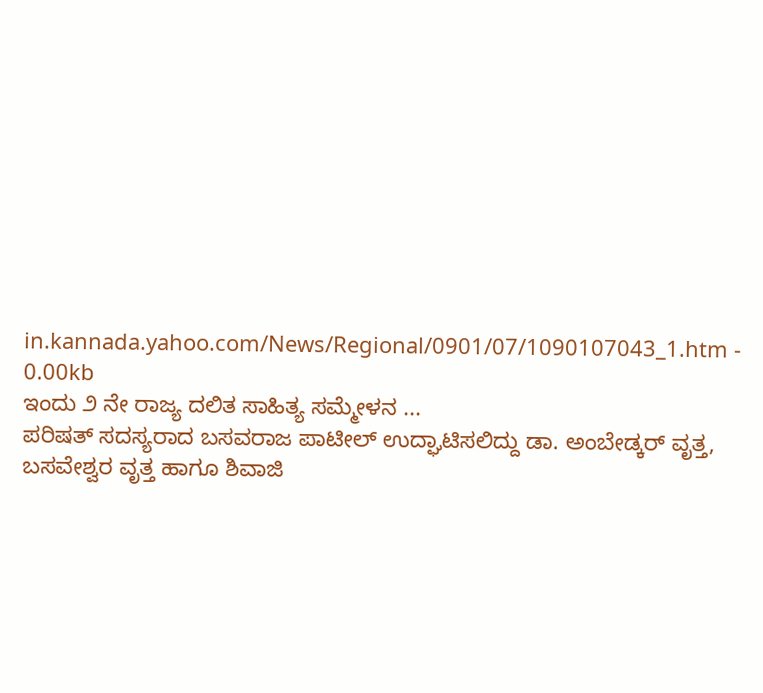in.kannada.yahoo.com/News/Regional/0901/07/1090107043_1.htm - 0.00kb
ಇಂದು ೨ ನೇ ರಾಜ್ಯ ದಲಿತ ಸಾಹಿತ್ಯ ಸಮ್ಮೇಳನ ...
ಪರಿಷತ್‌ ಸದಸ್ಯರಾದ ಬಸವರಾಜ ಪಾಟೀಲ್‌ ಉದ್ಘಾಟಿಸಲಿದ್ದು ಡಾ. ಅಂಬೇಡ್ಕರ್‌ ವೃತ್ತ, ಬಸವೇಶ್ವರ ವೃತ್ತ ಹಾಗೂ ಶಿವಾಜಿ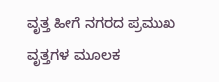ವೃತ್ತ ಹೀಗೆ ನಗರದ ಪ್ರಮುಖ ವೃತ್ತಗಳ ಮೂಲಕ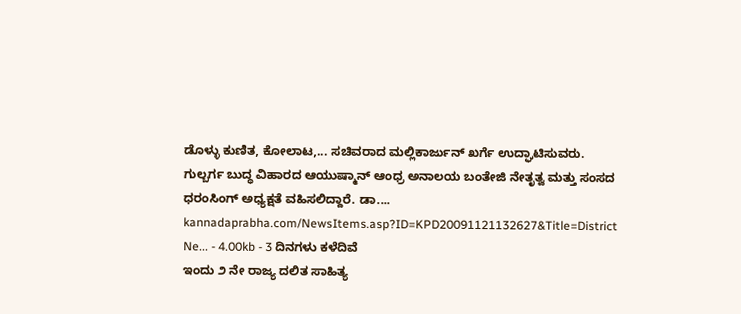ಡೊಳ್ಳು ಕುಣಿತ, ಕೋಲಾಟ,... ಸಚಿವರಾದ ಮಲ್ಲಿಕಾರ್ಜುನ್‌ ಖರ್ಗೆ ಉದ್ಘಾಟಿಸುವರು. ಗುಲ್ಬರ್ಗ ಬುದ್ಧ ವಿಹಾರದ ಆಯುಷ್ಮಾನ್‌ ಆಂಧ್ರ ಅನಾಲಯ ಬಂತೇಜಿ ನೇತೃತ್ವ ಮತ್ತು ಸಂಸದ ಧರಂಸಿಂಗ್‌ ಅಧ್ಯಕ್ಷತೆ ವಹಿಸಲಿದ್ದಾರೆ. ಡಾ....
kannadaprabha.com/NewsItems.asp?ID=KPD20091121132627&Title=District Ne... - 4.00kb - 3 ದಿನಗಳು ಕಳೆದಿವೆ
ಇಂದು ೨ ನೇ ರಾಜ್ಯ ದಲಿತ ಸಾಹಿತ್ಯ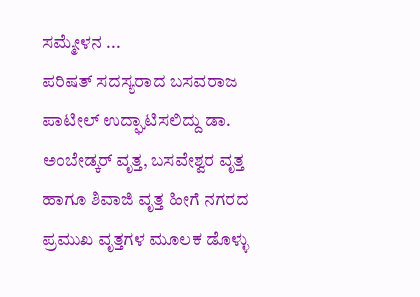ಸಮ್ಮೇಳನ ...
ಪರಿಷತ್‌ ಸದಸ್ಯರಾದ ಬಸವರಾಜ ಪಾಟೀಲ್‌ ಉದ್ಘಾಟಿಸಲಿದ್ದು ಡಾ. ಅಂಬೇಡ್ಕರ್‌ ವೃತ್ತ, ಬಸವೇಶ್ವರ ವೃತ್ತ ಹಾಗೂ ಶಿವಾಜಿ ವೃತ್ತ ಹೀಗೆ ನಗರದ ಪ್ರಮುಖ ವೃತ್ತಗಳ ಮೂಲಕ ಡೊಳ್ಳು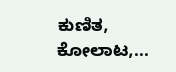ಕುಣಿತ, ಕೋಲಾಟ,...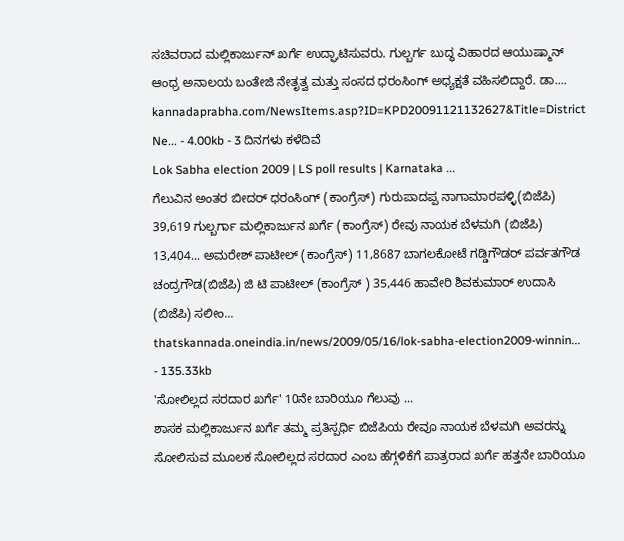ಸಚಿವರಾದ ಮಲ್ಲಿಕಾರ್ಜುನ್‌ ಖರ್ಗೆ ಉದ್ಘಾಟಿಸುವರು. ಗುಲ್ಬರ್ಗ ಬುದ್ಧ ವಿಹಾರದ ಆಯುಷ್ಮಾನ್‌ ಆಂಧ್ರ ಅನಾಲಯ ಬಂತೇಜಿ ನೇತೃತ್ವ ಮತ್ತು ಸಂಸದ ಧರಂಸಿಂಗ್‌ ಅಧ್ಯಕ್ಷತೆ ವಹಿಸಲಿದ್ದಾರೆ. ಡಾ....
kannadaprabha.com/NewsItems.asp?ID=KPD20091121132627&Title=District Ne... - 4.00kb - 3 ದಿನಗಳು ಕಳೆದಿವೆ
Lok Sabha election 2009 | LS poll results | Karnataka ...
ಗೆಲುವಿನ ಅಂತರ ಬೀದರ್ ಧರಂಸಿಂಗ್ (ಕಾಂಗ್ರೆಸ್) ಗುರುಪಾದಪ್ಪ ನಾಗಾಮಾರಪಳ್ಳಿ(ಬಿಜೆಪಿ) 39,619 ಗುಲ್ಬರ್ಗಾ ಮಲ್ಲಿಕಾರ್ಜುನ ಖರ್ಗೆ (ಕಾಂಗ್ರೆಸ್) ರೇವು ನಾಯಕ ಬೆಳಮಗಿ (ಬಿಜೆಪಿ) 13,404... ಅಮರೇಶ್ ಪಾಟೀಲ್ (ಕಾಂಗ್ರೆಸ್) 11,8687 ಬಾಗಲಕೋಟೆ ಗಡ್ಡಿಗೌಡರ್ ಪರ್ವತಗೌಡ ಚಂದ್ರಗೌಡ(ಬಿಜೆಪಿ) ಜಿ ಟಿ ಪಾಟೀಲ್ (ಕಾಂಗ್ರೆಸ್ ) 35,446 ಹಾವೇರಿ ಶಿವಕುಮಾರ್ ಉದಾಸಿ (ಬಿಜೆಪಿ) ಸಲೀಂ...
thatskannada.oneindia.in/news/2009/05/16/lok-sabha-election2009-winnin... - 135.33kb
'ಸೋಲಿಲ್ಲದ ಸರದಾರ ಖರ್ಗೆ' 10ನೇ ಬಾರಿಯೂ ಗೆಲುವು ...
ಶಾಸಕ ಮಲ್ಲಿಕಾರ್ಜುನ ಖರ್ಗೆ ತಮ್ಮ ಪ್ರತಿಸ್ಪರ್ಧಿ ಬಿಜೆಪಿಯ ರೇವೂ ನಾಯಕ ಬೆಳಮಗಿ ಅವರನ್ನು ಸೋಲಿಸುವ ಮೂಲಕ ಸೋಲಿಲ್ಲದ ಸರದಾರ ಎಂಬ ಹೆಗ್ಗಳಿಕೆಗೆ ಪಾತ್ರರಾದ ಖರ್ಗೆ ಹತ್ತನೇ ಬಾರಿಯೂ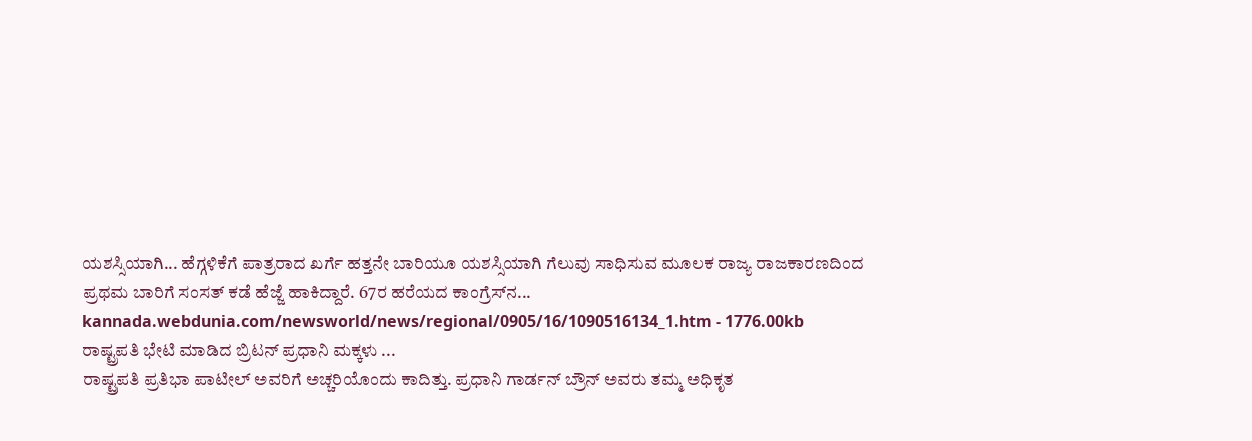ಯಶಸ್ಸಿಯಾಗಿ... ಹೆಗ್ಗಳಿಕೆಗೆ ಪಾತ್ರರಾದ ಖರ್ಗೆ ಹತ್ತನೇ ಬಾರಿಯೂ ಯಶಸ್ಸಿಯಾಗಿ ಗೆಲುವು ಸಾಧಿಸುವ ಮೂಲಕ ರಾಜ್ಯ ರಾಜಕಾರಣದಿಂದ ಪ್ರಥಮ ಬಾರಿಗೆ ಸಂಸತ್‌ ಕಡೆ ಹೆಜ್ಜೆ ಹಾಕಿದ್ದಾರೆ. 67ರ ಹರೆಯದ ಕಾಂಗ್ರೆಸ್‌ನ...
kannada.webdunia.com/newsworld/news/regional/0905/16/1090516134_1.htm - 1776.00kb
ರಾಷ್ಟ್ರಪತಿ ಭೇಟಿ ಮಾಡಿದ ಬ್ರಿಟನ್ ಪ್ರಧಾನಿ ಮಕ್ಕಳು ...
ರಾಷ್ಟ್ರಪತಿ ಪ್ರತಿಭಾ ಪಾಟೀಲ್ ಅವರಿಗೆ ಅಚ್ಚರಿಯೊಂದು ಕಾದಿತ್ತು. ಪ್ರಧಾನಿ ಗಾರ್ಡನ್ ಬ್ರೌನ್ ಅವರು ತಮ್ಮ ಅಧಿಕೃತ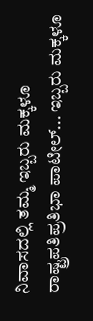ನಿವಾಸದಲ್ಲಿ ತಮ್ಮ ಇಬ್ಬರು ಮಕ್ಕಳೂ ರಾಷ್ಟ್ರಪತಿಪ್ರತಿಭಾ ಪಾಟೀಲ್... ಇಬ್ಬರು ಮಕ್ಕಳೂ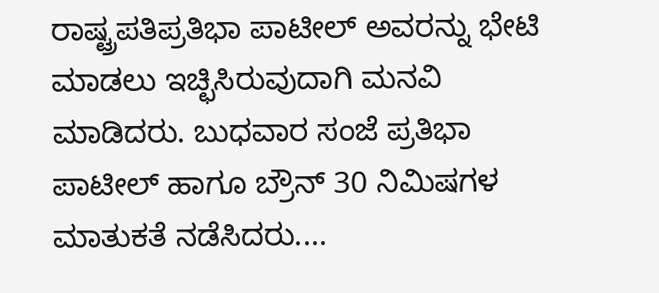ರಾಷ್ಟ್ರಪತಿಪ್ರತಿಭಾ ಪಾಟೀಲ್ ಅವರನ್ನು ಭೇಟಿ ಮಾಡಲು ಇಚ್ಛಿಸಿರುವುದಾಗಿ ಮನವಿ ಮಾಡಿದರು. ಬುಧವಾರ ಸಂಜೆ ಪ್ರತಿಭಾ ಪಾಟೀಲ್ ಹಾಗೂ ಬ್ರೌನ್ 30 ನಿಮಿಷಗಳ ಮಾತುಕತೆ ನಡೆಸಿದರು....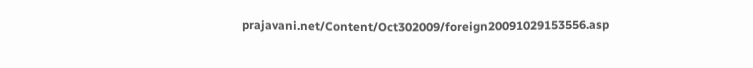prajavani.net/Content/Oct302009/foreign20091029153556.asp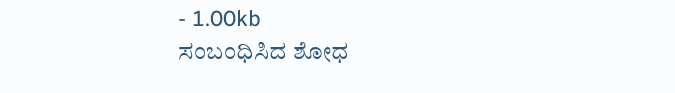- 1.00kb
ಸಂಬಂಧಿಸಿದ ಶೋಧ